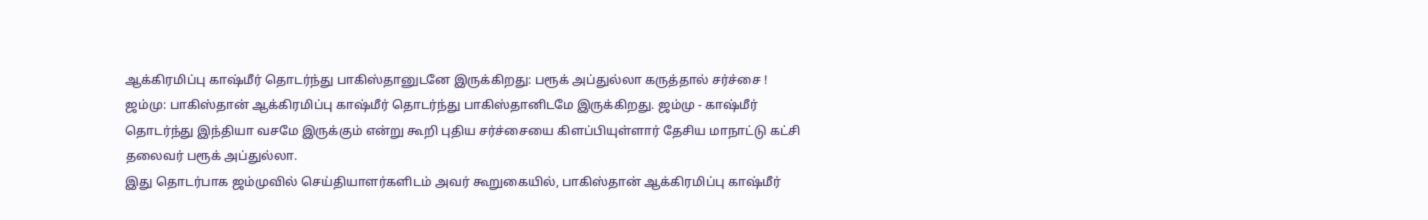ஆக்கிரமிப்பு காஷ்மீர் தொடர்ந்து பாகிஸ்தானுடனே இருக்கிறது: பரூக் அப்துல்லா கருத்தால் சர்ச்சை !
ஜம்மு: பாகிஸ்தான் ஆக்கிரமிப்பு காஷ்மீர் தொடர்ந்து பாகிஸ்தானிடமே இருக்கிறது. ஜம்மு - காஷ்மீர் தொடர்ந்து இந்தியா வசமே இருக்கும் என்று கூறி புதிய சர்ச்சையை கிளப்பியுள்ளார் தேசிய மாநாட்டு கட்சி தலைவர் பரூக் அப்துல்லா.
இது தொடர்பாக ஜம்முவில் செய்தியாளர்களிடம் அவர் கூறுகையில், பாகிஸ்தான் ஆக்கிரமிப்பு காஷ்மீர்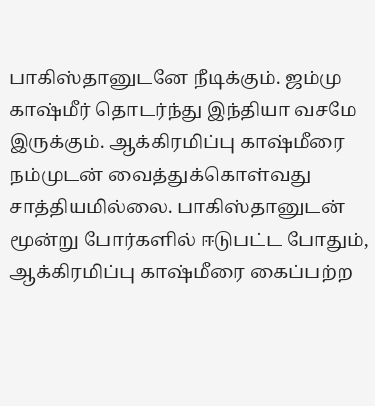பாகிஸ்தானுடனே நீடிக்கும். ஜம்மு காஷ்மீர் தொடர்ந்து இந்தியா வசமே இருக்கும். ஆக்கிரமிப்பு காஷ்மீரை நம்முடன் வைத்துக்கொள்வது சாத்தியமில்லை. பாகிஸ்தானுடன் மூன்று போர்களில் ஈடுபட்ட போதும், ஆக்கிரமிப்பு காஷ்மீரை கைப்பற்ற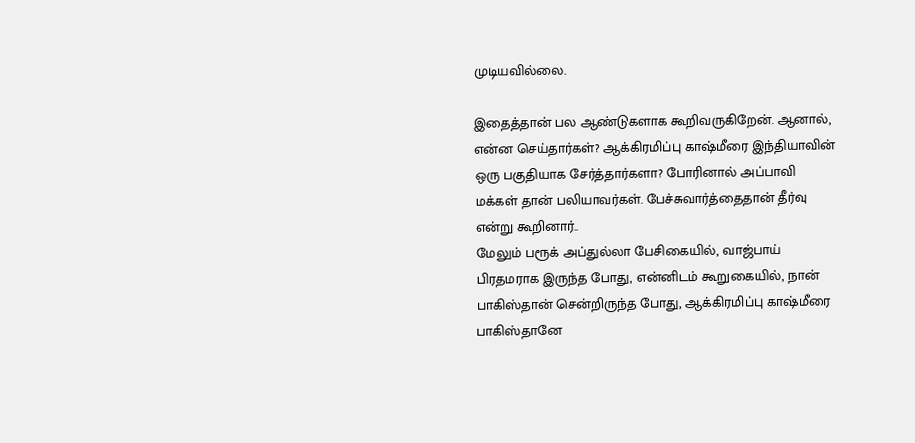முடியவில்லை.

இதைத்தான் பல ஆண்டுகளாக கூறிவருகிறேன். ஆனால், என்ன செய்தார்கள்? ஆக்கிரமிப்பு காஷ்மீரை இந்தியாவின் ஒரு பகுதியாக சேர்த்தார்களா? போரினால் அப்பாவி மக்கள் தான் பலியாவர்கள். பேச்சுவார்த்தைதான் தீர்வு என்று கூறினார்..
மேலும் பரூக் அப்துல்லா பேசிகையில், வாஜ்பாய் பிரதமராக இருந்த போது, என்னிடம் கூறுகையில், நான் பாகிஸ்தான் சென்றிருந்த போது, ஆக்கிரமிப்பு காஷ்மீரை பாகிஸ்தானே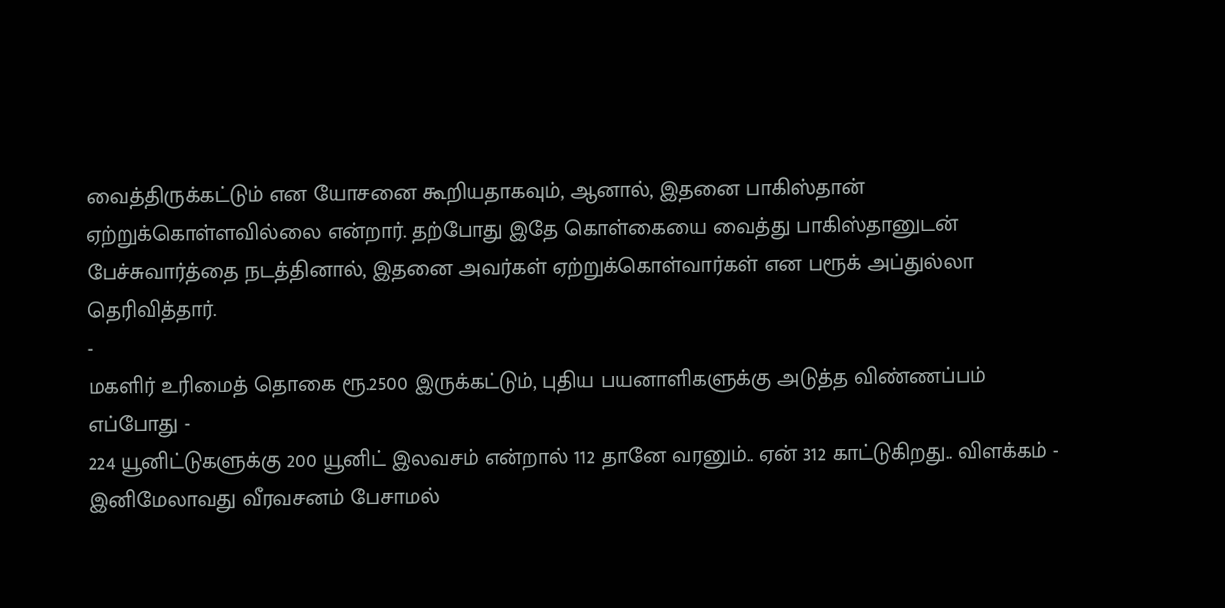வைத்திருக்கட்டும் என யோசனை கூறியதாகவும், ஆனால், இதனை பாகிஸ்தான் ஏற்றுக்கொள்ளவில்லை என்றார். தற்போது இதே கொள்கையை வைத்து பாகிஸ்தானுடன் பேச்சுவார்த்தை நடத்தினால், இதனை அவர்கள் ஏற்றுக்கொள்வார்கள் என பரூக் அப்துல்லா தெரிவித்தார்.
-
மகளிர் உரிமைத் தொகை ரூ.2500 இருக்கட்டும், புதிய பயனாளிகளுக்கு அடுத்த விண்ணப்பம் எப்போது -
224 யூனிட்டுகளுக்கு 200 யூனிட் இலவசம் என்றால் 112 தானே வரனும்.. ஏன் 312 காட்டுகிறது.. விளக்கம் -
இனிமேலாவது வீரவசனம் பேசாமல்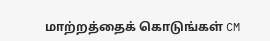மாற்றத்தைக் கொடுங்கள் CM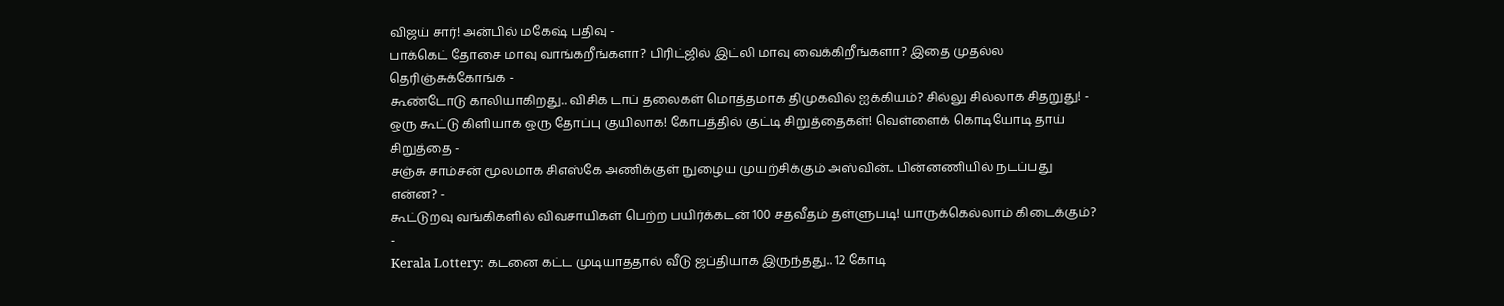விஜய் சார்! அன்பில் மகேஷ் பதிவு -
பாக்கெட் தோசை மாவு வாங்கறீங்களா? பிரிட்ஜில் இட்லி மாவு வைக்கிறீங்களா? இதை முதல்ல தெரிஞ்சுக்கோங்க -
கூண்டோடு காலியாகிறது.. விசிக டாப் தலைகள் மொத்தமாக திமுகவில் ஐக்கியம்? சில்லு சில்லாக சிதறுது! -
ஒரு கூட்டு கிளியாக ஒரு தோப்பு குயிலாக! கோபத்தில் குட்டி சிறுத்தைகள்! வெள்ளைக் கொடியோடி தாய் சிறுத்தை -
சஞ்சு சாம்சன் மூலமாக சிஎஸ்கே அணிக்குள் நுழைய முயற்சிக்கும் அஸ்வின்.. பின்னணியில் நடப்பது என்ன? -
கூட்டுறவு வங்கிகளில் விவசாயிகள் பெற்ற பயிர்க்கடன் 100 சதவீதம் தள்ளுபடி! யாருக்கெல்லாம் கிடைக்கும்? -
Kerala Lottery: கடனை கட்ட முடியாததால் வீடு ஜப்தியாக இருந்தது.. 12 கோடி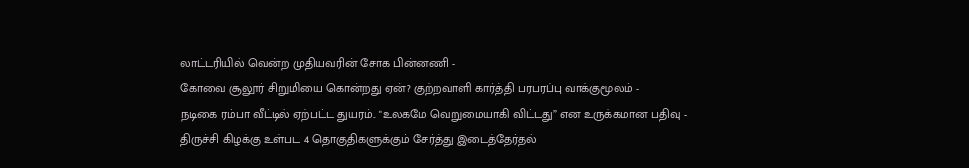லாட்டரியில் வென்ற முதியவரின் சோக பின்னணி -
கோவை சூலூர் சிறுமியை கொன்றது ஏன்? குற்றவாளி கார்த்தி பரபரப்பு வாக்குமூலம் -
நடிகை ரம்பா வீட்டில் ஏற்பட்ட துயரம்.. "உலகமே வெறுமையாகி விட்டது” என உருக்கமான பதிவு -
திருச்சி கிழக்கு உள்பட 4 தொகுதிகளுக்கும் சேர்த்து இடைத்தேர்தல்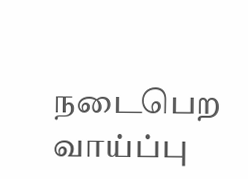நடைபெற வாய்ப்பு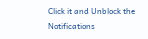Click it and Unblock the Notifications